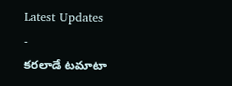Latest Updates
-
కరలాడే టమాటా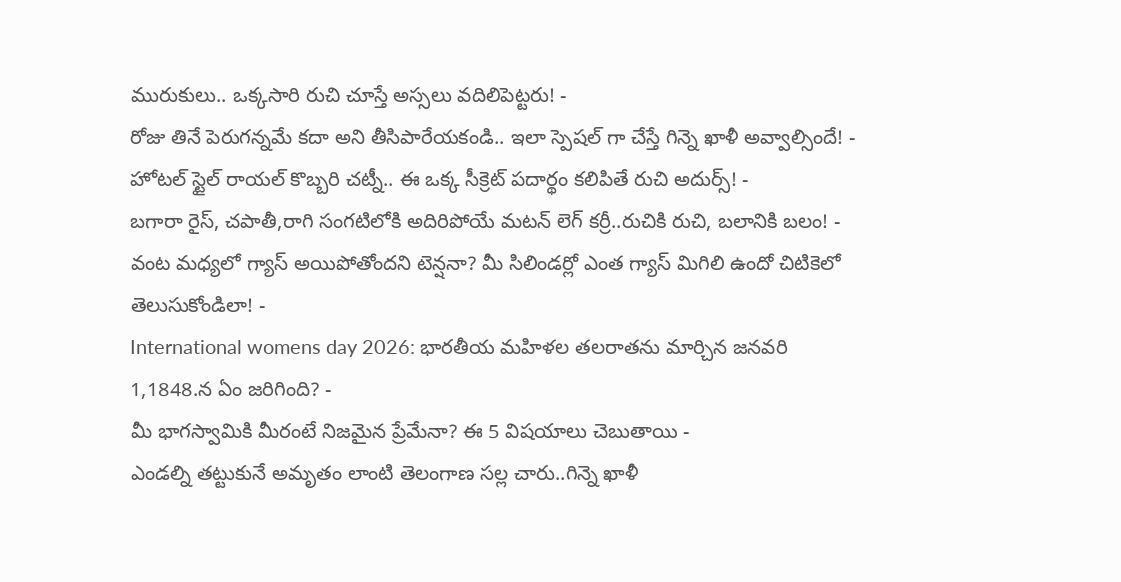మురుకులు.. ఒక్కసారి రుచి చూస్తే అస్సలు వదిలిపెట్టరు! -
రోజు తినే పెరుగన్నమే కదా అని తీసిపారేయకండి.. ఇలా స్పెషల్ గా చేస్తే గిన్నె ఖాళీ అవ్వాల్సిందే! -
హోటల్ స్టైల్ రాయల్ కొబ్బరి చట్నీ.. ఈ ఒక్క సీక్రెట్ పదార్థం కలిపితే రుచి అదుర్స్! -
బగారా రైస్, చపాతీ,రాగి సంగటిలోకి అదిరిపోయే మటన్ లెగ్ కర్రీ..రుచికి రుచి, బలానికి బలం! -
వంట మధ్యలో గ్యాస్ అయిపోతోందని టెన్షనా? మీ సిలిండర్లో ఎంత గ్యాస్ మిగిలి ఉందో చిటికెలో తెలుసుకోండిలా! -
International womens day 2026: భారతీయ మహిళల తలరాతను మార్చిన జనవరి 1,1848.న ఏం జరిగింది? -
మీ భాగస్వామికి మీరంటే నిజమైన ప్రేమేనా? ఈ 5 విషయాలు చెబుతాయి -
ఎండల్ని తట్టుకునే అమృతం లాంటి తెలంగాణ సల్ల చారు..గిన్నె ఖాళీ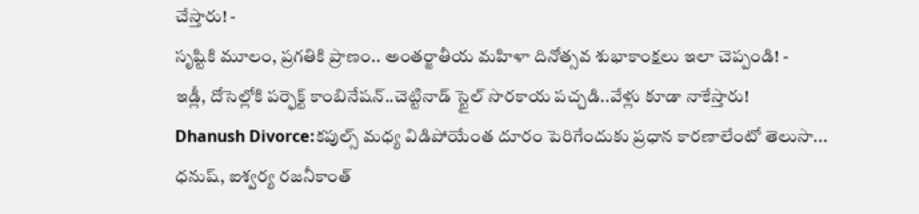చేస్తారు! -
సృష్టికి మూలం, ప్రగతికి ప్రాణం.. అంతర్జాతీయ మహిళా దినోత్సవ శుభాకాంక్షలు ఇలా చెప్పండి! -
ఇడ్లీ, దోసెల్లోకి పర్ఫెక్ట్ కాంబినేషన్..చెట్టినాడ్ స్టైల్ సొరకాయ పచ్చడి..వేళ్లు కూడా నాకేస్తారు!
Dhanush Divorce:కపుల్స్ మధ్య విడిపోయేంత దూరం పెరిగేందుకు ప్రధాన కారణాలేంటో తెలుసా...
ధనుష్, ఐశ్వర్య రజనీకాంత్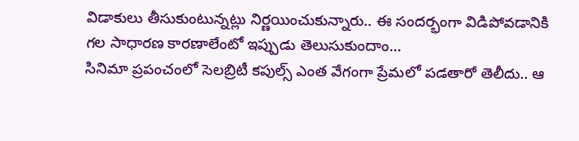విడాకులు తీసుకుంటున్నట్లు నిర్ణయించుకున్నారు.. ఈ సందర్భంగా విడిపోవడానికి గల సాధారణ కారణాలేంటో ఇప్పుడు తెలుసుకుందాం...
సినిమా ప్రపంచంలో సెలబ్రిటీ కపుల్స్ ఎంత వేగంగా ప్రేమలో పడతారో తెలీదు.. ఆ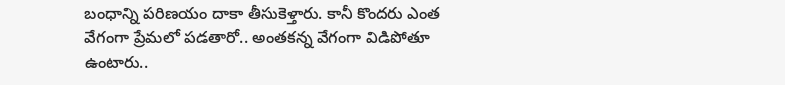బంధాన్ని పరిణయం దాకా తీసుకెళ్తారు. కానీ కొందరు ఎంత వేగంగా ప్రేమలో పడతారో.. అంతకన్న వేగంగా విడిపోతూ ఉంటారు..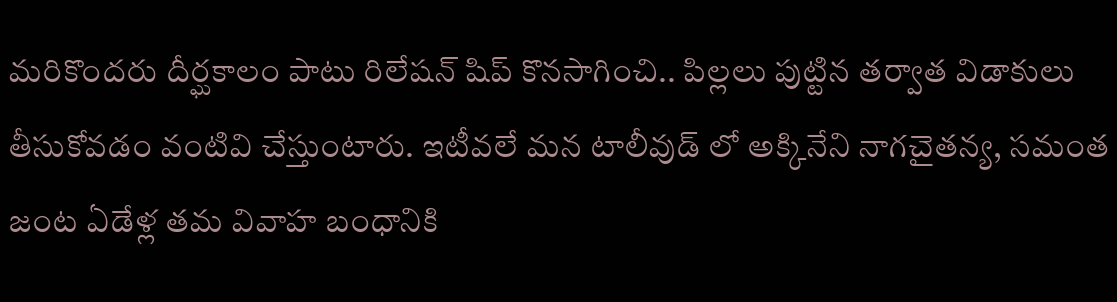మరికొందరు దీర్ఘకాలం పాటు రిలేషన్ షిప్ కొనసాగించి.. పిల్లలు పుట్టిన తర్వాత విడాకులు తీసుకోవడం వంటివి చేస్తుంటారు. ఇటీవలే మన టాలీవుడ్ లో అక్కినేని నాగచైతన్య, సమంత జంట ఏడేళ్ల తమ వివాహ బంధానికి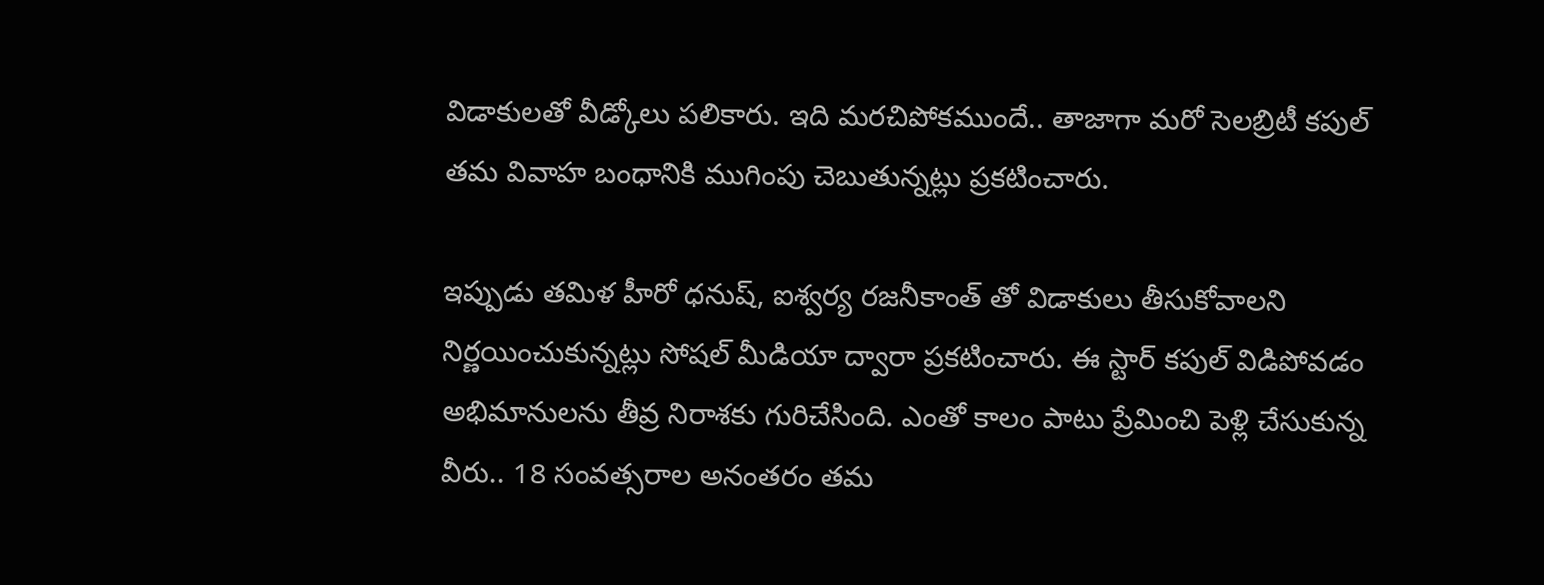విడాకులతో వీడ్కోలు పలికారు. ఇది మరచిపోకముందే.. తాజాగా మరో సెలబ్రిటీ కపుల్ తమ వివాహ బంధానికి ముగింపు చెబుతున్నట్లు ప్రకటించారు.

ఇప్పుడు తమిళ హీరో ధనుష్, ఐశ్వర్య రజనీకాంత్ తో విడాకులు తీసుకోవాలని నిర్ణయించుకున్నట్లు సోషల్ మీడియా ద్వారా ప్రకటించారు. ఈ స్టార్ కపుల్ విడిపోవడం అభిమానులను తీవ్ర నిరాశకు గురిచేసింది. ఎంతో కాలం పాటు ప్రేమించి పెళ్లి చేసుకున్న వీరు.. 18 సంవత్సరాల అనంతరం తమ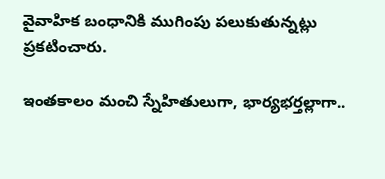వైవాహిక బంధానికి ముగింపు పలుకుతున్నట్లు ప్రకటించారు.

ఇంతకాలం మంచి స్నేహితులుగా, భార్యభర్తల్లాగా..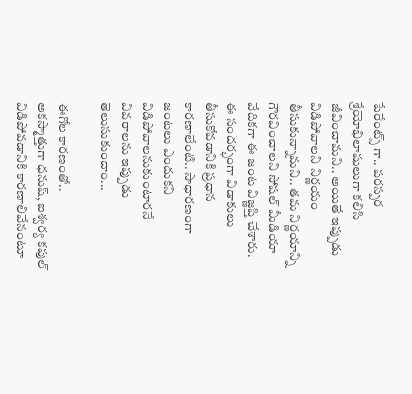పేరేంట్స్ గా.. పరస్పర శ్రేయోభిలాషులుగా కలిసి జీవించామని.. అయితే ఇప్పుడు విడిపోవాలని నిర్ణయం తీసుకున్నామని.. తమ నిర్ణయాన్ని గౌరవించాలని సోషల్ మీడియా వేదికగా ఈ జంట విజ్ణప్తి చేశారు. ఈ సందర్భంగా విడాకులు తీసుకోవడానికి ప్రధాన కారణాలేంటి.. సాధారణంగా జంటలు ఎందుకని విడిపోవాలనుకుంటారనే వివరాలను ఇప్పుడు తెలుసుకుందాం...

ఈగోల కారణంతో..
అకస్మాత్తుగా ధనుష్, ఐశ్వర్య కపుల్ విడిపోవడానికి కారణాలివేనంటూ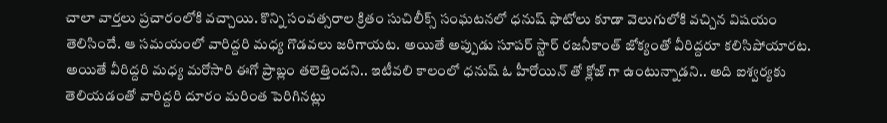చాలా వార్తలు ప్రచారంలోకి వచ్చాయి. కొన్ని సంవత్సరాల క్రితం సుచిలీక్స్ సంఘటనలో ధనుష్ ఫొటోలు కూడా వెలుగులోకి వచ్చిన విషయం తెలిసిందే. ఆ సమయంలో వారిద్దరి మధ్య గొడవలు జరిగాయట. అయితే అప్పుడు సూపర్ స్టార్ రజనీకాంత్ జోక్యంతో వీరిద్దరూ కలిసిపోయారట. అయితే వీరిద్దరి మధ్య మరోసారి ఈగో ప్రాబ్లం తలెత్తిందని.. ఇటీవలి కాలంలో ధనుష్ ఓ హీరోయిన్ తో క్లోజ్ గా ఉంటున్నాడని.. అది ఐశ్వర్యకు తెలియడంతో వారిద్దరి దూరం మరింత పెరిగినట్లు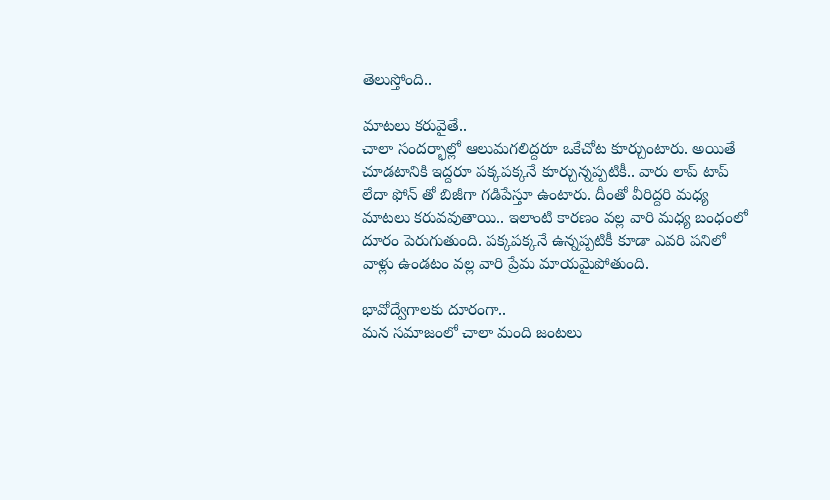తెలుస్తోంది..

మాటలు కరువైతే..
చాలా సందర్భాల్లో ఆలుమగలిద్దరూ ఒకేచోట కూర్చుంటారు. అయితే చూడటానికి ఇద్దరూ పక్కపక్కనే కూర్చున్నప్పటికీ.. వారు లాప్ టాప్ లేదా ఫోన్ తో బిజీగా గడిపేస్తూ ఉంటారు. దీంతో వీరిద్దరి మధ్య మాటలు కరువవుతాయి.. ఇలాంటి కారణం వల్ల వారి మధ్య బంధంలో దూరం పెరుగుతుంది. పక్కపక్కనే ఉన్నప్పటికీ కూడా ఎవరి పనిలో వాళ్లు ఉండటం వల్ల వారి ప్రేమ మాయమైపోతుంది.

భావోద్వేగాలకు దూరంగా..
మన సమాజంలో చాలా మంది జంటలు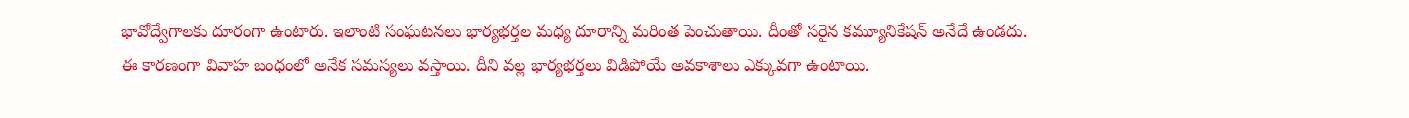భావోద్వేగాలకు దూరంగా ఉంటారు. ఇలాంటి సంఘటనలు భార్యభర్తల మధ్య దూరాన్ని మరింత పెంచుతాయి. దీంతో సరైన కమ్యూనికేషన్ అనేదే ఉండదు. ఈ కారణంగా వివాహ బంధంలో అనేక సమస్యలు వస్తాయి. దీని వల్ల భార్యభర్తలు విడిపోయే అవకాశాలు ఎక్కువగా ఉంటాయి.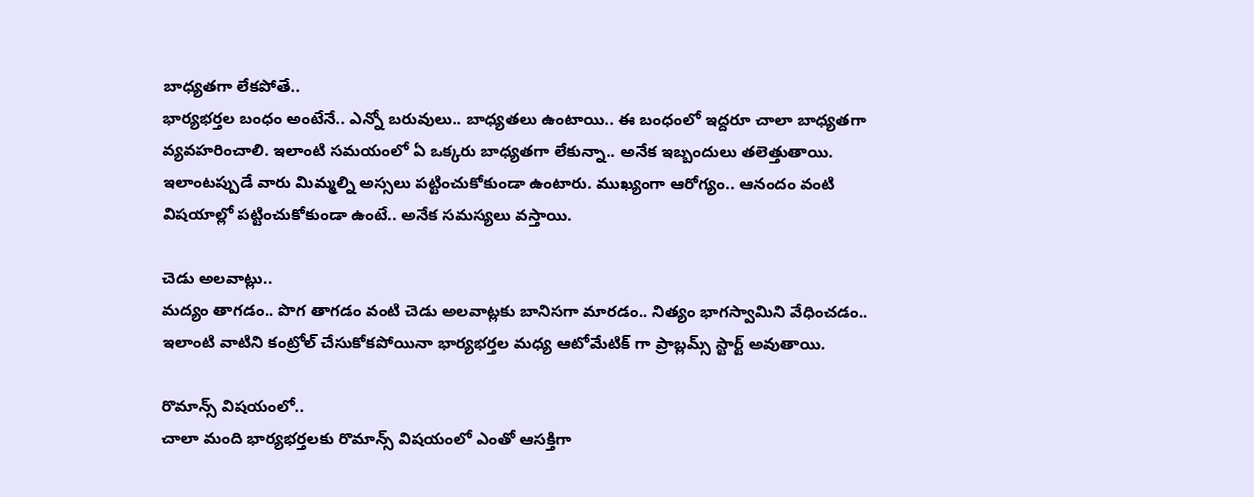బాధ్యతగా లేకపోతే..
భార్యభర్తల బంధం అంటేనే.. ఎన్నో బరువులు.. బాధ్యతలు ఉంటాయి.. ఈ బంధంలో ఇద్దరూ చాలా బాధ్యతగా వ్యవహరించాలి. ఇలాంటి సమయంలో ఏ ఒక్కరు బాధ్యతగా లేకున్నా.. అనేక ఇబ్బందులు తలెత్తుతాయి. ఇలాంటప్పుడే వారు మిమ్మల్ని అస్సలు పట్టించుకోకుండా ఉంటారు. ముఖ్యంగా ఆరోగ్యం.. ఆనందం వంటి విషయాల్లో పట్టించుకోకుండా ఉంటే.. అనేక సమస్యలు వస్తాయి.

చెడు అలవాట్లు..
మద్యం తాగడం.. పొగ తాగడం వంటి చెడు అలవాట్లకు బానిసగా మారడం.. నిత్యం భాగస్వామిని వేధించడం.. ఇలాంటి వాటిని కంట్రోల్ చేసుకోకపోయినా భార్యభర్తల మధ్య ఆటోమేటిక్ గా ప్రాబ్లమ్స్ స్టార్ట్ అవుతాయి.

రొమాన్స్ విషయంలో..
చాలా మంది భార్యభర్తలకు రొమాన్స్ విషయంలో ఎంతో ఆసక్తిగా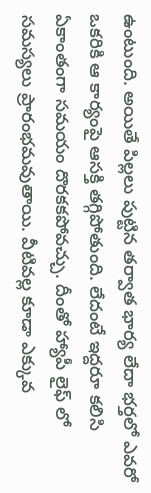ఉంటుంది. అయితే పిల్లలు పుట్టిన తర్వాత భార్య లేదా భర్తలో ఎవరో ఒకరికి ఆ కార్యంపై ఆసక్తి తగ్గిపోతుంది. లేదంటే ఇద్దరూ కలిసి ఏకాంతంగా సమయం దొరకకపోవచ్చు. దీంతో హ్యాపీ లైఫ్ లో సమస్యలు ప్రారంభమవుతాయి. వీటివల్ల కూడా ఎక్కువ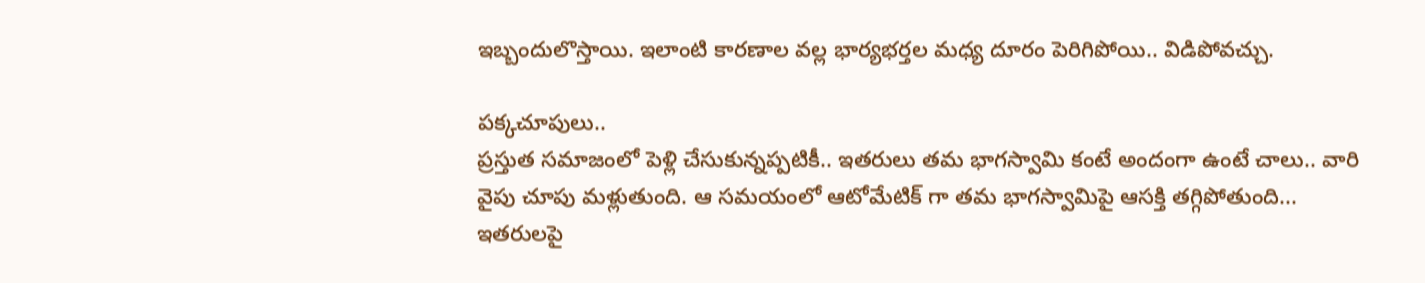ఇబ్బందులొస్తాయి. ఇలాంటి కారణాల వల్ల భార్యభర్తల మధ్య దూరం పెరిగిపోయి.. విడిపోవచ్చు.

పక్కచూపులు..
ప్రస్తుత సమాజంలో పెళ్లి చేసుకున్నప్పటికీ.. ఇతరులు తమ భాగస్వామి కంటే అందంగా ఉంటే చాలు.. వారి వైపు చూపు మళ్లుతుంది. ఆ సమయంలో ఆటోమేటిక్ గా తమ భాగస్వామిపై ఆసక్తి తగ్గిపోతుంది... ఇతరులపై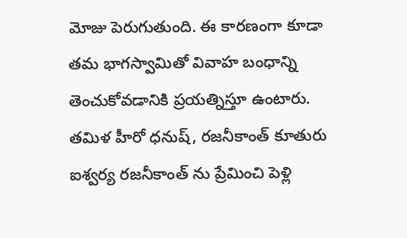మోజు పెరుగుతుంది. ఈ కారణంగా కూడా తమ భాగస్వామితో వివాహ బంధాన్ని తెంచుకోవడానికి ప్రయత్నిస్తూ ఉంటారు.
తమిళ హీరో ధనుష్, రజనీకాంత్ కూతురు ఐశ్వర్య రజనీకాంత్ ను ప్రేమించి పెళ్లి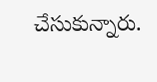చేసుకున్నారు.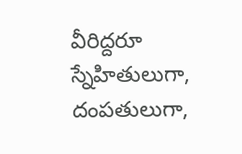వీరిద్దరూ స్నేహితులుగా, దంపతులుగా,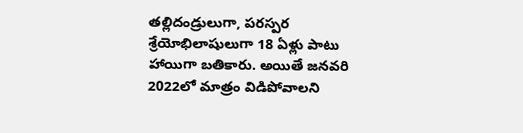తల్లిదండ్రులుగా, పరస్పర శ్రేయోభిలాషులుగా 18 ఏళ్లు పాటు హాయిగా బతికారు. అయితే జనవరి 2022లో మాత్రం విడిపోవాలని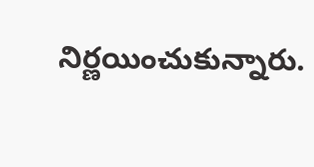నిర్ణయించుకున్నారు.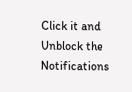Click it and Unblock the Notifications